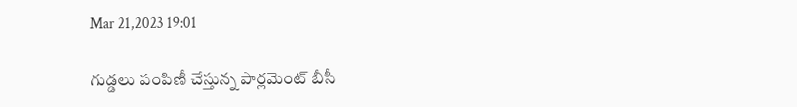Mar 21,2023 19:01

గుడ్డలు పంపిణీ చేస్తున్న పార్లమెంట్‌ బీసీ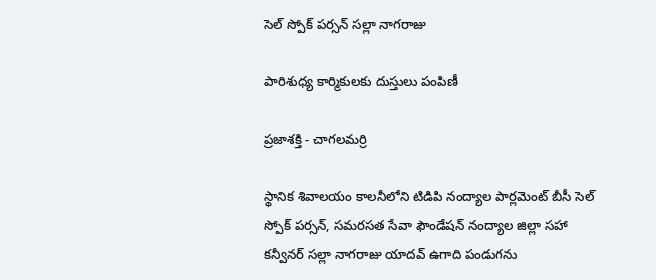సెల్‌ స్పోక్‌ పర్సన్‌ సల్లా నాగరాజు

పారిశుధ్య కార్మికులకు దుస్తులు పంపిణీ

ప్రజాశక్తి - చాగలమర్రి

స్థానిక శివాలయం కాలనీలోని టిడిపి నంద్యాల పార్లమెంట్‌ బీసీ సెల్‌ స్పోక్‌ పర్సన్‌, సమరసత సేవా ఫౌండేషన్‌ నంద్యాల జిల్లా సహా కన్వీనర్‌ సల్లా నాగరాజు యాదవ్‌ ఉగాది పండుగను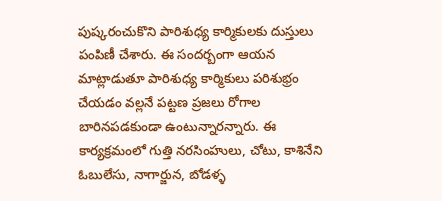పుష్కరంచుకొని పారిశుధ్య కార్మికులకు దుస్తులు పంపిణీ చేశారు. ఈ సందర్బంగా ఆయన మాట్లాడుతూ పారిశుధ్య కార్మికులు పరిశుభ్రం చేయడం వల్లనే పట్టణ ప్రజలు రోగాల బారినపడకుండా ఉంటున్నారన్నారు. ఈ కార్యక్రమంలో గుత్తి నరసింహులు, చోటు, కాశినేని ఓబులేసు, నాగార్జున, బోడళ్ళ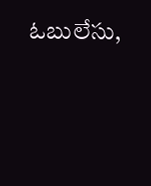ఓబులేసు,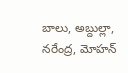బాలు, అబ్దుల్లా, నరేంద్ర, మోహన్‌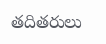తదితరులు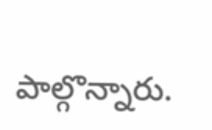పాల్గొన్నారు.